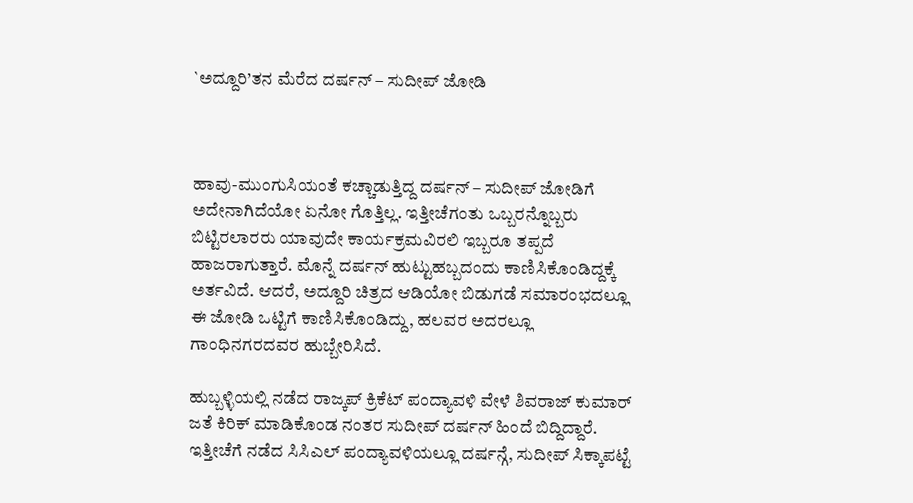`ಅದ್ದೂರಿ’ತನ ಮೆರೆದ ದರ್ಷನ್ – ಸುದೀಪ್ ಜೋಡಿ



ಹಾವು-ಮುಂಗುಸಿಯಂತೆ ಕಚ್ಚಾಡುತ್ತಿದ್ದ ದರ್ಷನ್ – ಸುದೀಪ್ ಜೋಡಿಗೆ ಅದೇನಾಗಿದೆಯೋ ಏನೋ ಗೊತ್ತಿಲ್ಲ. ಇತ್ತೀಚೆಗಂತು ಒಬ್ಬರನ್ನೊಬ್ಬರು ಬಿಟ್ಟಿರಲಾರರು ಯಾವುದೇ ಕಾರ್ಯಕ್ರಮವಿರಲಿ ಇಬ್ಬರೂ ತಪ್ಪದೆ ಹಾಜರಾಗುತ್ತಾರೆ. ಮೊನ್ನೆ ದರ್ಷನ್ ಹುಟ್ಟುಹಬ್ಬದಂದು ಕಾಣಿಸಿಕೊಂಡಿದ್ದಕ್ಕೆ ಅರ್ತವಿದೆ. ಆದರೆ, ಅದ್ದೂರಿ ಚಿತ್ರದ ಆಡಿಯೋ ಬಿಡುಗಡೆ ಸಮಾರಂಭದಲ್ಲೂ ಈ ಜೋಡಿ ಒಟ್ಟಿಗೆ ಕಾಣಿಸಿಕೊಂಡಿದ್ದು, ಹಲವರ ಅದರಲ್ಲೂ ಗಾಂಧಿನಗರದವರ ಹುಬ್ಬೇರಿಸಿದೆ.

ಹುಬ್ಬಳ್ಳಿಯಲ್ಲಿ ನಡೆದ ರಾಜ್ಕಪ್ ಕ್ರಿಕೆಟ್ ಪಂದ್ಯಾವಳಿ ವೇಳೆ ಶಿವರಾಜ್ ಕುಮಾರ್ ಜತೆ ಕಿರಿಕ್ ಮಾಡಿಕೊಂಡ ನಂತರ ಸುದೀಪ್ ದರ್ಷನ್ ಹಿಂದೆ ಬಿದ್ದಿದ್ದಾರೆ. ಇತ್ತೀಚೆಗೆ ನಡೆದ ಸಿಸಿಎಲ್ ಪಂದ್ಯಾವಳಿಯಲ್ಲೂ ದರ್ಷನ್ಗೆ, ಸುದೀಪ್ ಸಿಕ್ಕಾಪಟ್ಟೆ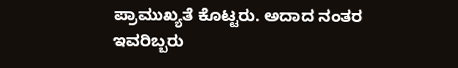ಪ್ರಾಮುಖ್ಯತೆ ಕೊಟ್ಟರು. ಅದಾದ ನಂತರ ಇವರಿಬ್ಬರು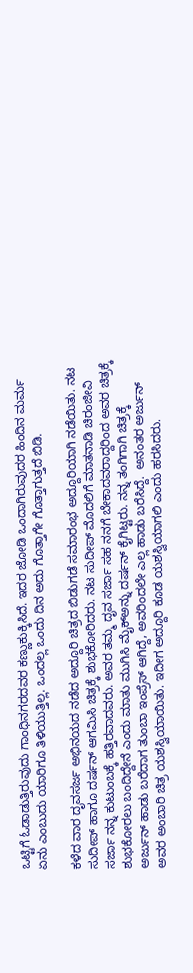ಒಟ್ಟಿಗೆ ಓಡಾಡುತ್ತಿರುವುದು ಗಾಂಧಿನಗರದವರ ಕಣ್ಣುಕುಕ್ಕಿಸಿದೆ. ಇದರ ಜೋಡಿ ಒಂದಾಗಿರುವುದರ ಹಿಂದಿನ ಮರ್ಮ ಏನು ಎಂಬುದು ಯಾರಿಗೂ ತಿಳಿಯುತ್ತಿಲ್ಲ. ಒಂದಲ್ಲ ಒಂದು ದಿನ ಅದು ಗೊತ್ತಾಗೇ ಗೊತ್ತಾಗುತ್ತದೆ ಬಿಡಿ.

ಕಳೆದ ವಾರ ದೃವಸರ್ಜ ಅಭಿನಯದ ನಡೆದ ಅದ್ದೂರಿ ಚಿತ್ರದ ಬಿಡುಗಡೆ ಸಮಾರಂಭ ಅದ್ದೂರಿಯಾಗಿ ನಡೆಯಿತು. ನಟ ಸುದೀಪ್ ಹಾಗೂ ದರ್ಷನ್ ಆಗಮಿಸಿ ಚಿತ್ರಕ್ಕೆ ಶುಭಕೋರಿದರು. ನಟ ಸುದೀಪ್ ಮೊದಲಿಗೆ ಮಾತನಾಡಿ ಚಿರಂಜೀವಿ ಸರ್ಜಾ ನನ್ನ ಕುಟುಂಬಕ್ಕೆ ಹತ್ತಿರವಾದವರು. ಅವರ ತಮ್ಮ ದೃವ ಸರ್ಜಾ ಸಹ ನನಗೆ ಬೇಕಾದವರಾದ್ದರಿಂದ ಅವರ ಚಿತ್ರಕ್ಕೆ ಶುಭಕೋರಲು ಬಂದಿದ್ದೇನೆ ಎಂದು ಮಾತು ಮುಗಿಸಿ ಮೈಕ್ಅನ್ನು ದರ್ಷನ್ ಕೈಗಿಟ್ಟರು. ನನ್ನ ತಂಗಿಗಾಗಿ ಚಿತ್ರಕ್ಕೆ ಅರ್ಜುನ್ ಹಾಡು ಬರೆದಾಗ ತುಂಬಾ ಇಂಪ್ರೆಸ್ ಆಗಿದ್ದೆ, ಅವರಿಂದಲೇ ಎಲ್ಲ ಹಾಡು ಬರೆಸಿದ್ದೆ.  ಅನಂತರ ಅರ್ಜುನ್ ಅವರ ಅಂಬಾರಿ ಚಿತ್ರ ಯಶಸ್ವಿಯಾಯಿತು. ಇದೀಗ ಅದ್ದೂರಿ ಕೂಡ ಯಶಸ್ವಿಯಾಗಲಿ ಎಂದು ಹರಸಿದರು.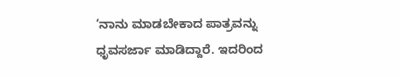‘ನಾನು ಮಾಡಬೇಕಾದ ಪಾತ್ರವನ್ನು ಧೃವಸರ್ಜಾ ಮಾಡಿದ್ದಾರೆ. ಇದರಿಂದ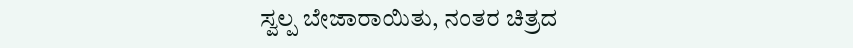ಸ್ವಲ್ಪ ಬೇಜಾರಾಯಿತು, ನಂತರ ಚಿತ್ರದ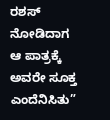ರಶಸ್ ನೋಡಿದಾಗ ಆ ಪಾತ್ರಕ್ಕೆ ಅವರೇ ಸೂಕ್ತ ಎಂದೆನಿಸಿತು”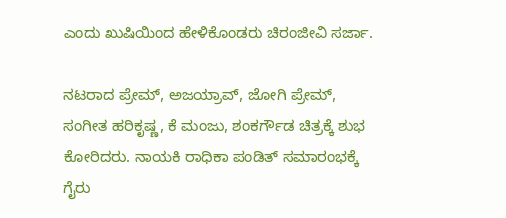ಎಂದು ಖುಷಿಯಿಂದ ಹೇಳಿಕೊಂಡರು ಚಿರಂಜೀವಿ ಸರ್ಜಾ.

ನಟರಾದ ಪ್ರೇಮ್, ಅಜಯ್ರಾವ್, ಜೋಗಿ ಪ್ರೇಮ್, ಸಂಗೀತ ಹರಿಕೃಷ್ಣ, ಕೆ ಮಂಜು, ಶಂಕರ್ಗೌಡ ಚಿತ್ರಕ್ಕೆ ಶುಭ ಕೋರಿದರು. ನಾಯಕಿ ರಾಧಿಕಾ ಪಂಡಿತ್ ಸಮಾರಂಭಕ್ಕೆ ಗೈರು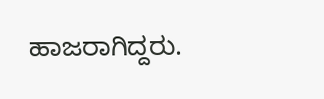ಹಾಜರಾಗಿದ್ದರು.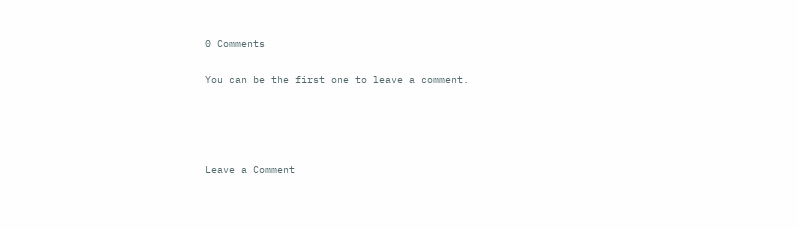0 Comments

You can be the first one to leave a comment.




Leave a Comment